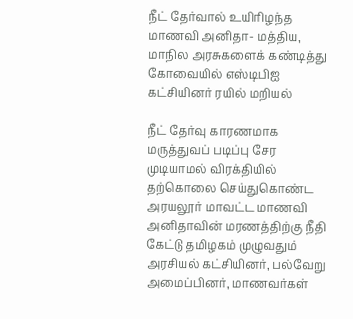நீட் தேர்வால் உயிரிழந்த மாணவி அனிதா- மத்திய, மாநில அரசுகளைக் கண்டித்து கோவையில் எஸ்டிபிஐ கட்சியினர் ரயில் மறியல்

நீட் தேர்வு காரணமாக மருத்துவப் படிப்பு சேர முடியாமல் விரக்தியில் தற்கொலை செய்துகொண்ட அரயலூர் மாவட்ட மாணவி அனிதாவின் மரணத்திற்கு நீதி கேட்டு தமிழகம் முழுவதும் அரசியல் கட்சியினர், பல்வேறு அமைப்பினர், மாணவர்கள்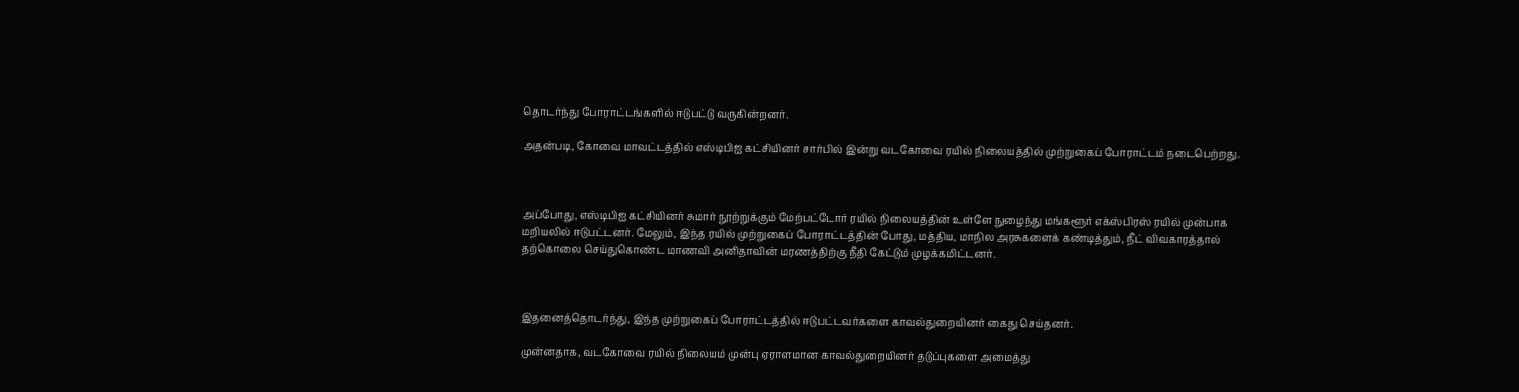தொடர்ந்து போராட்டங்களில் ஈடுபட்டு வருகின்றனர்.

அதன்படி, கோவை மாவட்டத்தில் எஸ்டிபிஐ கட்சியினர் சார்பில் இன்று வடகோவை ரயில் நிலையத்தில் முற்றுகைப் போராட்டம் நடைபெற்றது.



அப்போது, எஸ்டிபிஐ கட்சியினர் சுமார் நூற்றுக்கும் மேற்பட்டோர் ரயில் நிலையத்தின் உள்ளே நுழைந்து மங்களூர் எக்ஸ்பிரஸ் ரயில் முன்பாக மறியலில் ஈடுபட்டனர். மேலும், இந்த ரயில் முற்றுகைப் போராட்டத்தின் போது, மத்திய, மாநில அரசுகளைக் கண்டித்தும், நீட் விவகாரத்தால் தற்கொலை செய்துகொண்ட மாணவி அனிதாவின் மரணத்திற்கு நீதி கேட்டும் முழக்கமிட்டனர்.



இதனைத்தொடர்ந்து, இந்த முற்றுகைப் போராட்டத்தில் ஈடுபட்டவர்களை காவல்துறையினர் கைது செய்தனர்.

முன்னதாக, வடகோவை ரயில் நிலையம் முன்பு ஏராளமான காவல்துறையினர் தடுப்புகளை அமைத்து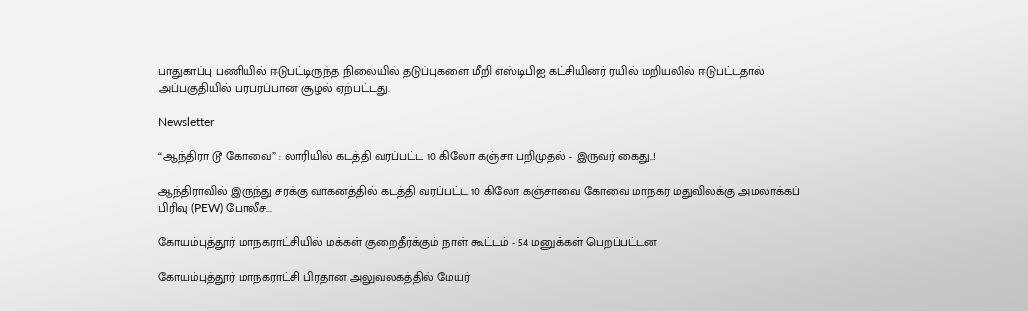பாதுகாப்பு பணியில் ஈடுபட்டிருந்த நிலையில் தடுப்புகளை மீறி எஸ்டிபிஐ கட்சியினர் ரயில் மறியலில் ஈடுபட்டதால் அப்பகுதியில் பரபரப்பான சூழல் ஏற்பட்டது.

Newsletter

“ஆந்திரா டூ கோவை” : லாரியில் கடத்தி வரப்பட்ட 10 கிலோ கஞ்சா பறிமுதல் - இருவர் கைது..!

ஆந்திராவில் இருந்து சரக்கு வாகனத்தில் கடத்தி வரப்பட்ட 10 கிலோ கஞ்சாவை கோவை மாநகர மதுவிலக்கு அமலாக்கப் பிரிவு (PEW) போலீச...

கோயம்புத்தூர் மாநகராட்சியில் மக்கள் குறைதீர்க்கும் நாள் கூட்டம் - 54 மனுக்கள் பெறப்பட்டன

கோயம்புத்தூர் மாநகராட்சி பிரதான அலுவலகத்தில் மேயர்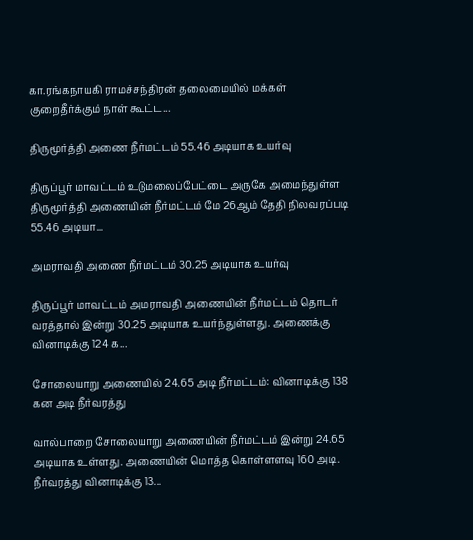கா.ரங்கநாயகி ராமச்சந்திரன் தலைமையில் மக்கள் குறைதீர்க்கும் நாள் கூட்ட...

திருமூர்த்தி அணை நீர்மட்டம் 55.46 அடியாக உயர்வு

திருப்பூர் மாவட்டம் உடுமலைப்பேட்டை அருகே அமைந்துள்ள திருமூர்த்தி அணையின் நீர்மட்டம் மே 26ஆம் தேதி நிலவரப்படி 55.46 அடியா...

அமராவதி அணை நீர்மட்டம் 30.25 அடியாக உயர்வு

திருப்பூர் மாவட்டம் அமராவதி அணையின் நீர்மட்டம் தொடர் வரத்தால் இன்று 30.25 அடியாக உயர்ந்துள்ளது. அணைக்கு வினாடிக்கு 124 க...

சோலையாறு அணையில் 24.65 அடி நீர்மட்டம்: வினாடிக்கு 138 கன அடி நீர்வரத்து

வால்பாறை சோலையாறு அணையின் நீர்மட்டம் இன்று 24.65 அடியாக உள்ளது. அணையின் மொத்த கொள்ளளவு 160 அடி. நீர்வரத்து வினாடிக்கு 13...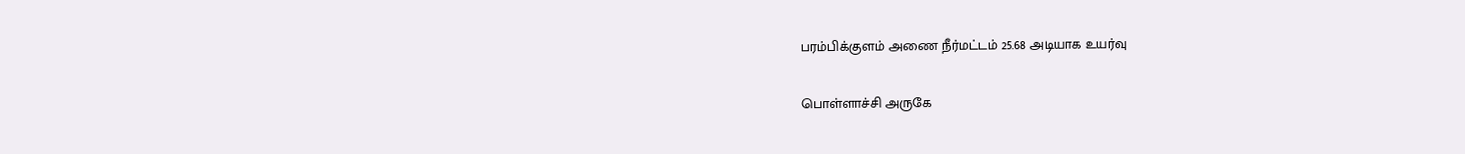பரம்பிக்குளம் அணை நீர்மட்டம் 25.68 அடியாக உயர்வு

பொள்ளாச்சி அருகே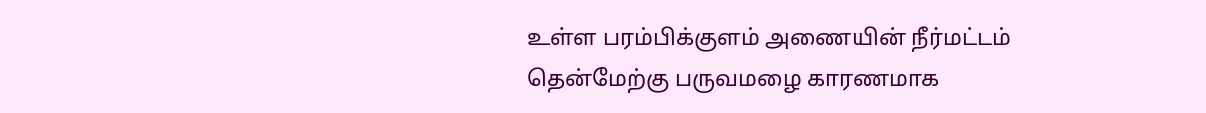உள்ள பரம்பிக்குளம் அணையின் நீர்மட்டம் தென்மேற்கு பருவமழை காரணமாக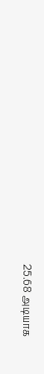25.68 அடியாக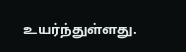உயர்ந்துள்ளது.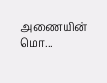அணையின் மொ...